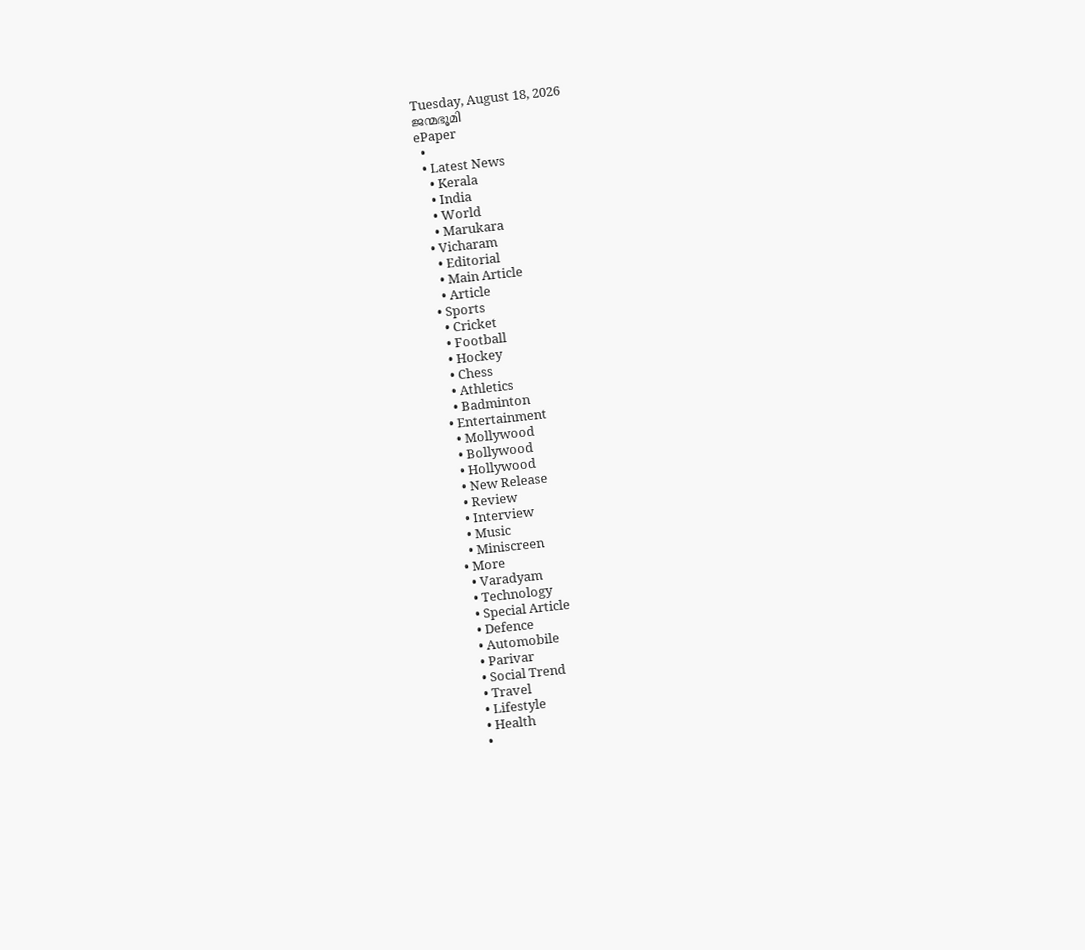Tuesday, August 18, 2026
ജന്മഭൂമി
ePaper
  •
  • Latest News
    • Kerala
    • India
    • World
    • Marukara
  • Vicharam
    • Editorial
    • Main Article
    • Article
  • Sports
    • Cricket
    • Football
    • Hockey
    • Chess
    • Athletics
    • Badminton
  • Entertainment
    • Mollywood
    • Bollywood
    • Hollywood
    • New Release
    • Review
    • Interview
    • Music
    • Miniscreen
  • More
    • Varadyam
    • Technology
    • Special Article
    • Defence
    • Automobile
    • Parivar
    • Social Trend
    • Travel
    • Lifestyle
    • Health
    •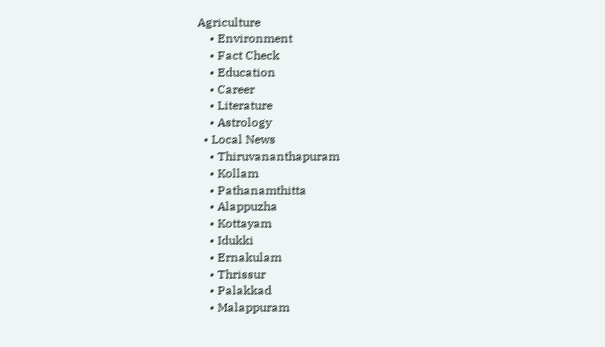Agriculture
    • Environment
    • Fact Check
    • Education
    • Career
    • Literature
    • Astrology
  • Local News
    • Thiruvananthapuram
    • Kollam
    • Pathanamthitta
    • Alappuzha
    • Kottayam
    • Idukki
    • Ernakulam
    • Thrissur
    • Palakkad
    • Malappuram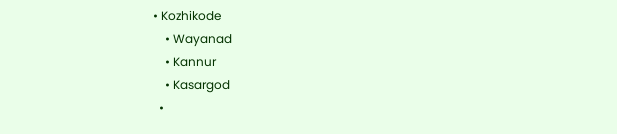• Kozhikode
    • Wayanad
    • Kannur
    • Kasargod
  •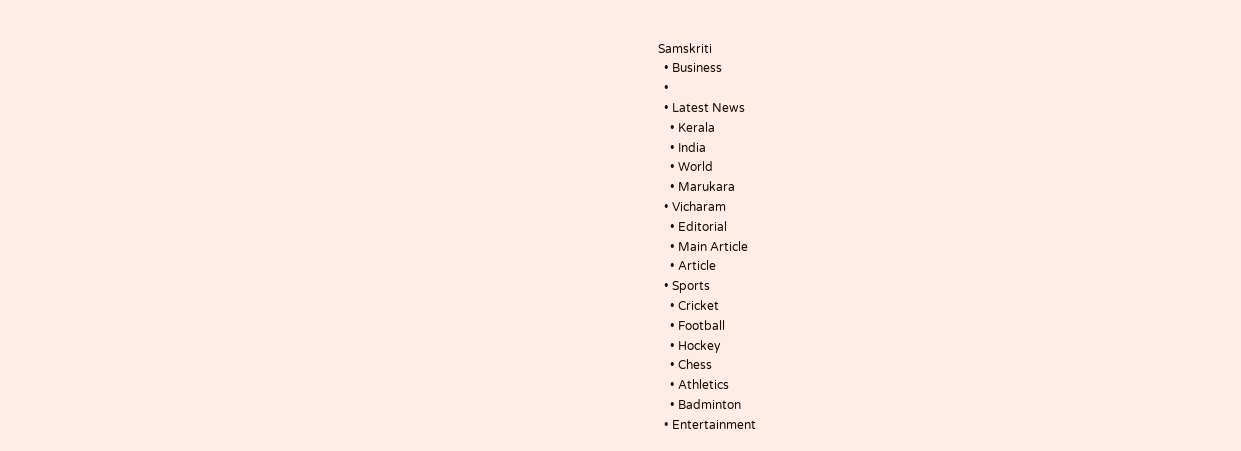Samskriti
  • Business
  •
  • Latest News
    • Kerala
    • India
    • World
    • Marukara
  • Vicharam
    • Editorial
    • Main Article
    • Article
  • Sports
    • Cricket
    • Football
    • Hockey
    • Chess
    • Athletics
    • Badminton
  • Entertainment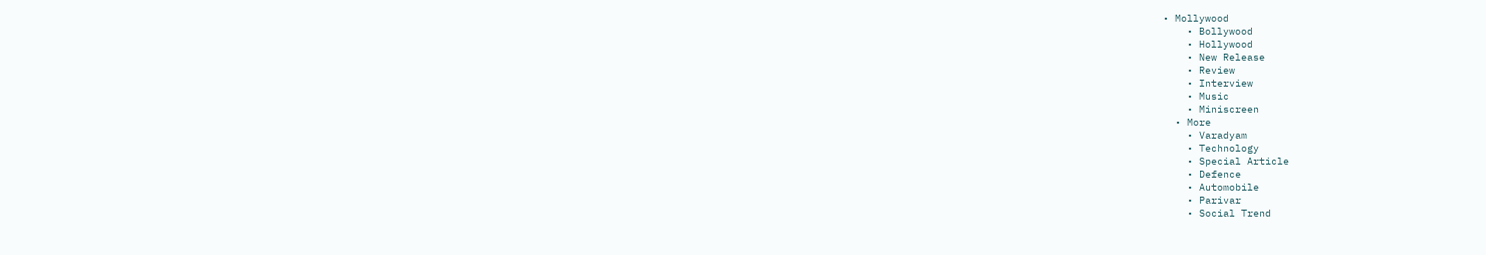• Mollywood
    • Bollywood
    • Hollywood
    • New Release
    • Review
    • Interview
    • Music
    • Miniscreen
  • More
    • Varadyam
    • Technology
    • Special Article
    • Defence
    • Automobile
    • Parivar
    • Social Trend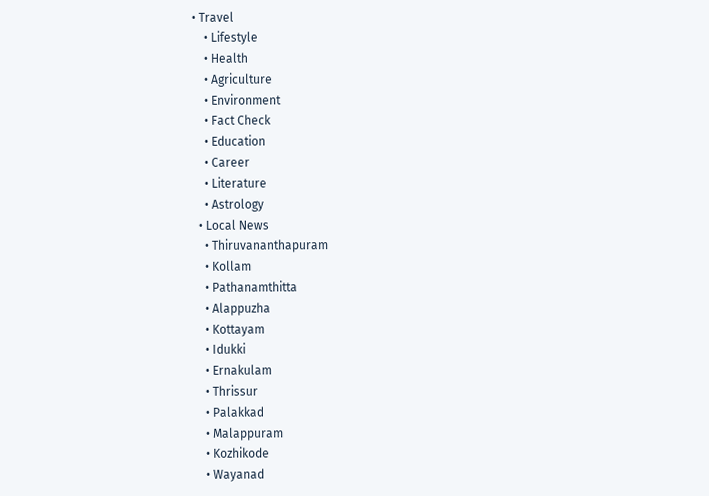• Travel
    • Lifestyle
    • Health
    • Agriculture
    • Environment
    • Fact Check
    • Education
    • Career
    • Literature
    • Astrology
  • Local News
    • Thiruvananthapuram
    • Kollam
    • Pathanamthitta
    • Alappuzha
    • Kottayam
    • Idukki
    • Ernakulam
    • Thrissur
    • Palakkad
    • Malappuram
    • Kozhikode
    • Wayanad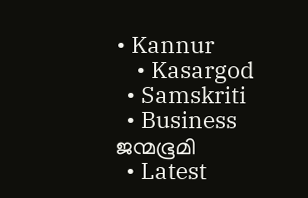• Kannur
    • Kasargod
  • Samskriti
  • Business
ജന്മഭൂമി
  • Latest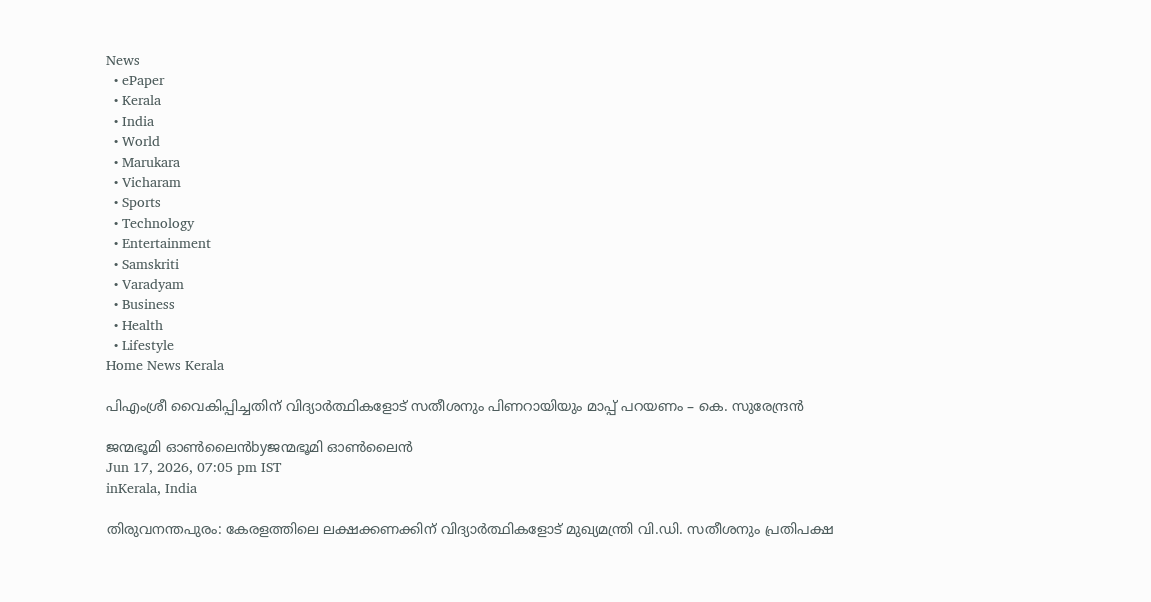News
  • ePaper
  • Kerala
  • India
  • World
  • Marukara
  • Vicharam
  • Sports
  • Technology
  • Entertainment
  • Samskriti
  • Varadyam
  • Business
  • Health
  • Lifestyle
Home News Kerala

പിഎംശ്രീ വൈകിപ്പിച്ചതിന് വിദ്യാർത്ഥികളോട് സതീശനും പിണറായിയും മാപ്പ് പറയണം – കെ. സുരേന്ദ്രൻ

ജന്മഭൂമി ഓണ്‍ലൈന്‍byജന്മഭൂമി ഓണ്‍ലൈന്‍
Jun 17, 2026, 07:05 pm IST
inKerala, India

തിരുവനന്തപുരം: കേരളത്തിലെ ലക്ഷക്കണക്കിന് വിദ്യാർത്ഥികളോട് മുഖ്യമന്ത്രി വി.ഡി. സതീശനും പ്രതിപക്ഷ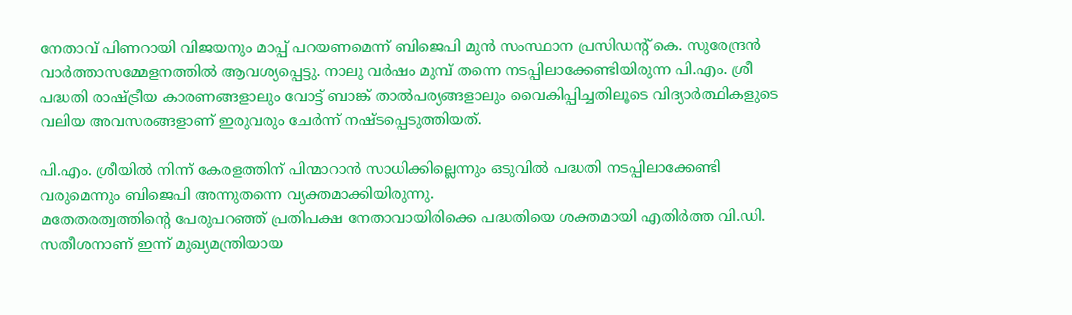നേതാവ് പിണറായി വിജയനും മാപ്പ് പറയണമെന്ന് ബിജെപി മുൻ സംസ്ഥാന പ്രസിഡന്റ് കെ. സുരേന്ദ്രൻ വാർത്താസമ്മേളനത്തിൽ ആവശ്യപ്പെട്ടു. നാലു വർഷം മുമ്പ് തന്നെ നടപ്പിലാക്കേണ്ടിയിരുന്ന പി.എം. ശ്രീ പദ്ധതി രാഷ്‌ട്രീയ കാരണങ്ങളാലും വോട്ട് ബാങ്ക് താൽപര്യങ്ങളാലും വൈകിപ്പിച്ചതിലൂടെ വിദ്യാർത്ഥികളുടെ വലിയ അവസരങ്ങളാണ് ഇരുവരും ചേർന്ന് നഷ്ടപ്പെടുത്തിയത്.

പി.എം. ശ്രീയിൽ നിന്ന് കേരളത്തിന് പിന്മാറാൻ സാധിക്കില്ലെന്നും ഒടുവിൽ പദ്ധതി നടപ്പിലാക്കേണ്ടി വരുമെന്നും ബിജെപി അന്നുതന്നെ വ്യക്തമാക്കിയിരുന്നു.
മതേതരത്വത്തിന്റെ പേരുപറഞ്ഞ് പ്രതിപക്ഷ നേതാവായിരിക്കെ പദ്ധതിയെ ശക്തമായി എതിർത്ത വി.ഡി. സതീശനാണ് ഇന്ന് മുഖ്യമന്ത്രിയായ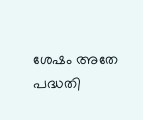ശേഷം അതേ പദ്ധതി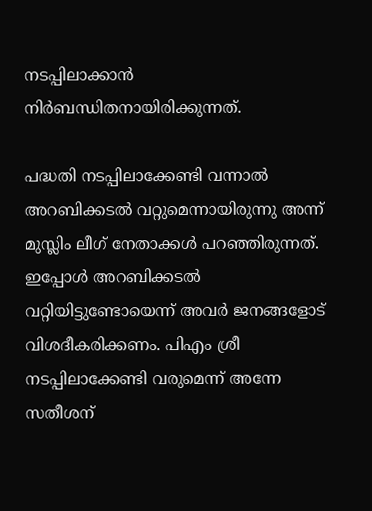നടപ്പിലാക്കാൻ നിർബന്ധിതനായിരിക്കുന്നത്.

പദ്ധതി നടപ്പിലാക്കേണ്ടി വന്നാൽ അറബിക്കടൽ വറ്റുമെന്നായിരുന്നു അന്ന് മുസ്ലിം ലീഗ് നേതാക്കൾ പറഞ്ഞിരുന്നത്. ഇപ്പോൾ അറബിക്കടൽ വറ്റിയിട്ടുണ്ടോയെന്ന് അവർ ജനങ്ങളോട് വിശദീകരിക്കണം. പിഎം ശ്രീ നടപ്പിലാക്കേണ്ടി വരുമെന്ന് അന്നേ സതീശന്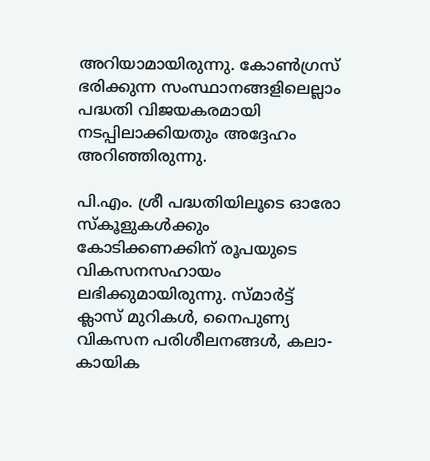അറിയാമായിരുന്നു. കോൺഗ്രസ് ഭരിക്കുന്ന സംസ്ഥാനങ്ങളിലെല്ലാം പദ്ധതി വിജയകരമായി നടപ്പിലാക്കിയതും അദ്ദേഹം അറിഞ്ഞിരുന്നു.

പി.എം. ശ്രീ പദ്ധതിയിലൂടെ ഓരോ സ്കൂളുകൾക്കും കോടിക്കണക്കിന് രൂപയുടെ വികസനസഹായം ലഭിക്കുമായിരുന്നു. സ്മാർട്ട് ക്ലാസ് മുറികൾ, നൈപുണ്യ വികസന പരിശീലനങ്ങൾ, കലാ-കായിക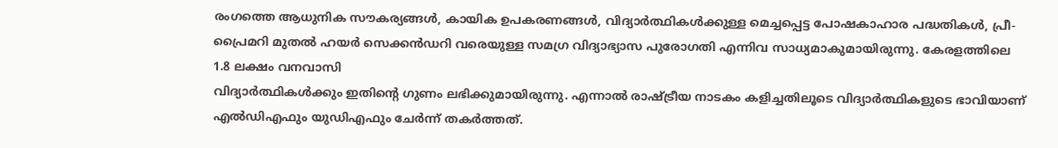രംഗത്തെ ആധുനിക സൗകര്യങ്ങൾ, കായിക ഉപകരണങ്ങൾ, വിദ്യാർത്ഥികൾക്കുള്ള മെച്ചപ്പെട്ട പോഷകാഹാര പദ്ധതികൾ, പ്രീ-പ്രൈമറി മുതൽ ഹയർ സെക്കൻഡറി വരെയുള്ള സമഗ്ര വിദ്യാഭ്യാസ പുരോഗതി എന്നിവ സാധ്യമാകുമായിരുന്നു. കേരളത്തിലെ 1.8 ലക്ഷം വനവാസി
വിദ്യാർത്ഥികൾക്കും ഇതിന്റെ ഗുണം ലഭിക്കുമായിരുന്നു. എന്നാൽ രാഷ്‌ട്രീയ നാടകം കളിച്ചതിലൂടെ വിദ്യാർത്ഥികളുടെ ഭാവിയാണ് എൽഡിഎഫും യുഡിഎഫും ചേർന്ന് തകർത്തത്.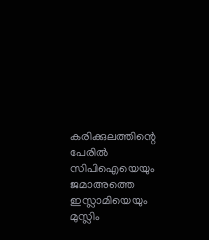കരിക്കുലത്തിന്റെ പേരിൽ സിപിഐയെയും ജമാഅത്തെ ഇസ്ലാമിയെയും മുസ്ലിം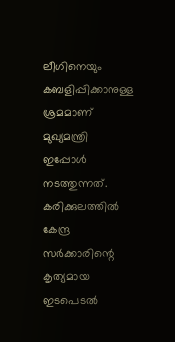ലീഗിനെയും കബളിപ്പിക്കാനുള്ള ശ്രമമാണ് മുഖ്യമന്ത്രി ഇപ്പോൾ നടത്തുന്നത്. കരിക്കുലത്തിൽ കേന്ദ്ര സർക്കാരിന്റെ കൃത്യമായ ഇടപെടൽ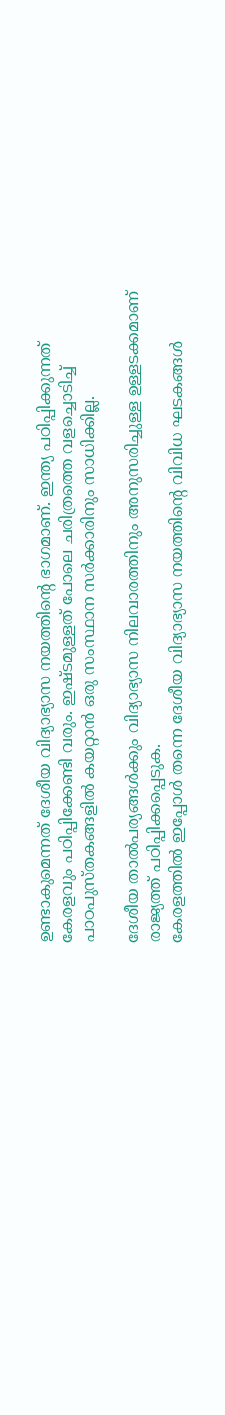ഉണ്ടാകുമെന്നത് ദേശീയ വിദ്യാഭ്യാസ നയത്തിന്റെ ഭാഗമാണ്. ഇന്ത്യ പഠിപ്പിക്കുന്നത് കേരളവും പഠിപ്പിക്കേണ്ടി വരും. ഇഷ്ടമുള്ളത് പോലെ ചരിത്രത്തെ വളച്ചൊടിച്ച് പാഠപുസ്തകങ്ങളിൽ കയറ്റാൻ ഒരു സംസ്ഥാന സർക്കാരിനും സാധിക്കില്ല.

ദേശീയ താൽപര്യങ്ങൾക്കും വിദ്യാഭ്യാസ നിലവാരത്തിനും അനുസരിച്ചുള്ള ഉള്ളടക്കമാണ് രാജ്യത്ത് പഠിപ്പിക്കപ്പെടുക.
കേരളത്തിൽ ഇപ്പോൾ തന്നെ ദേശീയ വിദ്യാഭ്യാസ നയത്തിന്റെ വിവിധ ഘടകങ്ങൾ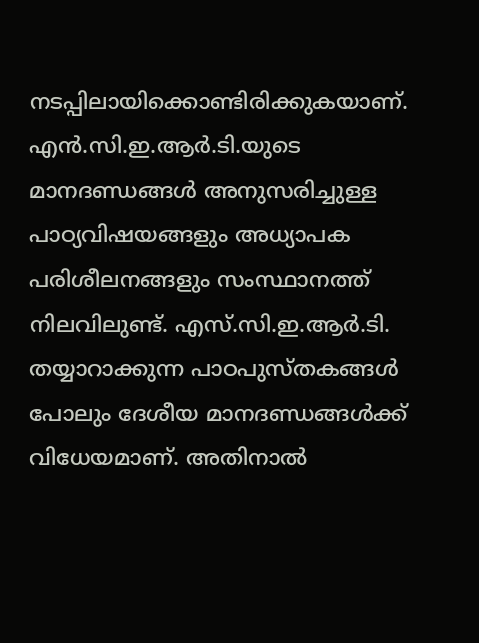നടപ്പിലായിക്കൊണ്ടിരിക്കുകയാണ്. എൻ.സി.ഇ.ആർ.ടി.യുടെ മാനദണ്ഡങ്ങൾ അനുസരിച്ചുള്ള പാഠ്യവിഷയങ്ങളും അധ്യാപക പരിശീലനങ്ങളും സംസ്ഥാനത്ത് നിലവിലുണ്ട്. എസ്.സി.ഇ.ആർ.ടി. തയ്യാറാക്കുന്ന പാഠപുസ്തകങ്ങൾ പോലും ദേശീയ മാനദണ്ഡങ്ങൾക്ക് വിധേയമാണ്. അതിനാൽ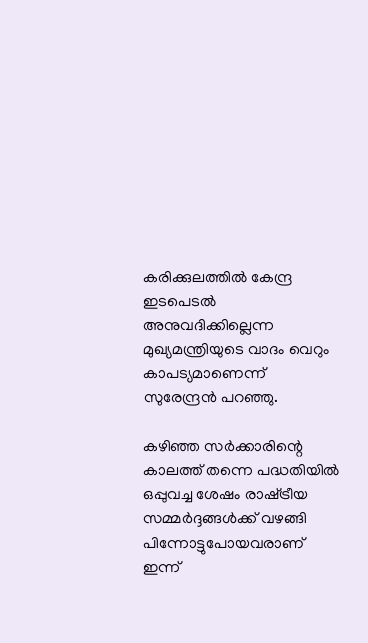കരിക്കുലത്തിൽ കേന്ദ്ര ഇടപെടൽ അനുവദിക്കില്ലെന്ന മുഖ്യമന്ത്രിയുടെ വാദം വെറും കാപട്യമാണെന്ന് സുരേന്ദ്രൻ പറഞ്ഞു.

കഴിഞ്ഞ സർക്കാരിന്റെ കാലത്ത് തന്നെ പദ്ധതിയിൽ ഒപ്പുവച്ച ശേഷം രാഷ്‌ട്രീയ സമ്മർദ്ദങ്ങൾക്ക് വഴങ്ങി പിന്നോട്ടുപോയവരാണ് ഇന്ന്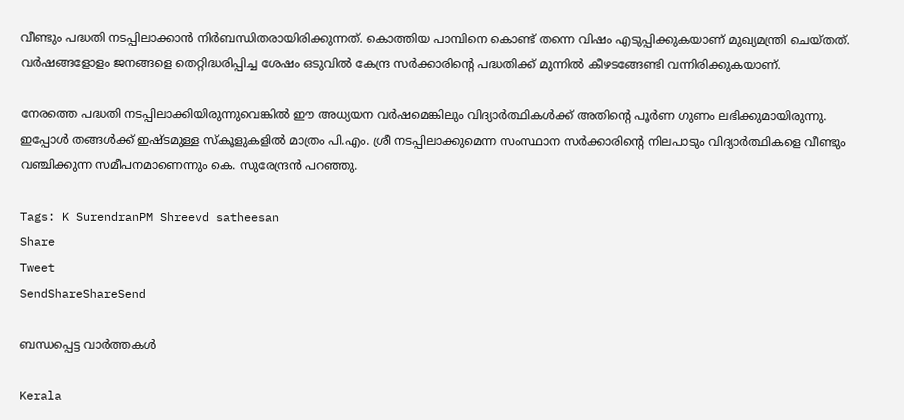വീണ്ടും പദ്ധതി നടപ്പിലാക്കാൻ നിർബന്ധിതരായിരിക്കുന്നത്. കൊത്തിയ പാമ്പിനെ കൊണ്ട് തന്നെ വിഷം എടുപ്പിക്കുകയാണ് മുഖ്യമന്ത്രി ചെയ്തത്. വർഷങ്ങളോളം ജനങ്ങളെ തെറ്റിദ്ധരിപ്പിച്ച ശേഷം ഒടുവിൽ കേന്ദ്ര സർക്കാരിന്റെ പദ്ധതിക്ക് മുന്നിൽ കീഴടങ്ങേണ്ടി വന്നിരിക്കുകയാണ്.

നേരത്തെ പദ്ധതി നടപ്പിലാക്കിയിരുന്നുവെങ്കിൽ ഈ അധ്യയന വർഷമെങ്കിലും വിദ്യാർത്ഥികൾക്ക് അതിന്റെ പൂർണ ഗുണം ലഭിക്കുമായിരുന്നു. ഇപ്പോൾ തങ്ങൾക്ക് ഇഷ്ടമുള്ള സ്കൂളുകളിൽ മാത്രം പി.എം. ശ്രീ നടപ്പിലാക്കുമെന്ന സംസ്ഥാന സർക്കാരിന്റെ നിലപാടും വിദ്യാർത്ഥികളെ വീണ്ടും വഞ്ചിക്കുന്ന സമീപനമാണെന്നും കെ. സുരേന്ദ്രൻ പറഞ്ഞു.

Tags: K SurendranPM Shreevd satheesan
Share
Tweet
SendShareShareSend

ബന്ധപ്പെട്ട വാര്‍ത്തകള്‍

Kerala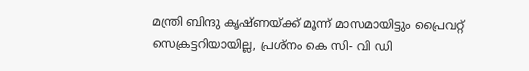മന്ത്രി ബിന്ദു കൃഷ്ണയ്‌ക്ക് മൂന്ന് മാസമായിട്ടും പ്രൈവറ്റ് സെക്രട്ടറിയായില്ല, പ്രശ്‌നം കെ സി- വി ഡി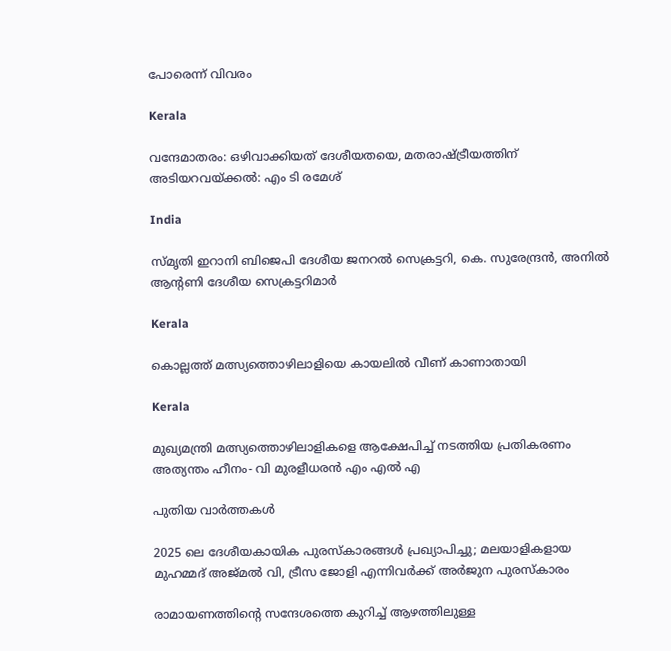പോരെന്ന് വിവരം

Kerala

വന്ദേമാതരം: ഒഴിവാക്കിയത് ദേശീയതയെ, മതരാഷ്‌ട്രീയത്തിന് അടിയറവയ്‌ക്കല്‍: എം ടി രമേശ്

India

സ്മൃതി ഇറാനി ബിജെപി ദേശീയ ജനറൽ സെക്രട്ടറി, കെ. സുരേന്ദ്രൻ, അനിൽ ആൻ്റണി ദേശീയ സെക്രട്ടറിമാർ

Kerala

കൊല്ലത്ത് മത്സ്യത്തൊഴിലാളിയെ കായലില്‍ വീണ് കാണാതായി

Kerala

മുഖ്യമന്ത്രി മത്സ്യത്തൊഴിലാളികളെ ആക്ഷേപിച്ച് നടത്തിയ പ്രതികരണം അത്യന്തം ഹീനം- വി മുരളീധരന്‍ എം എല്‍ എ

പുതിയ വാര്‍ത്തകള്‍

2025 ലെ ദേശീയകായിക പുരസ്‌കാരങ്ങള്‍ പ്രഖ്യാപിച്ചു; മലയാളികളായ മുഹമ്മദ് അജ്മല്‍ വി, ട്രീസ ജോളി എന്നിവര്‍ക്ക് അര്‍ജുന പുരസ്‌കാരം

രാമായണത്തിന്റെ സന്ദേശത്തെ കുറിച്ച് ആഴത്തിലുള്ള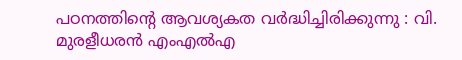പഠനത്തിന്റെ ആവശ്യകത വർദ്ധിച്ചിരിക്കുന്നു : വി. മുരളീധരൻ എംഎൽഎ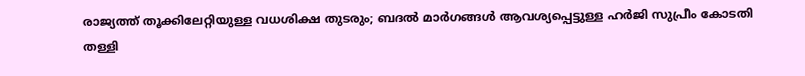രാജ്യത്ത് തൂക്കിലേറ്റിയുള്ള വധശിക്ഷ തുടരും; ബദൽ മാർഗങ്ങൾ ആവശ്യപ്പെട്ടുള്ള ഹർജി സുപ്രീം കോടതി തള്ളി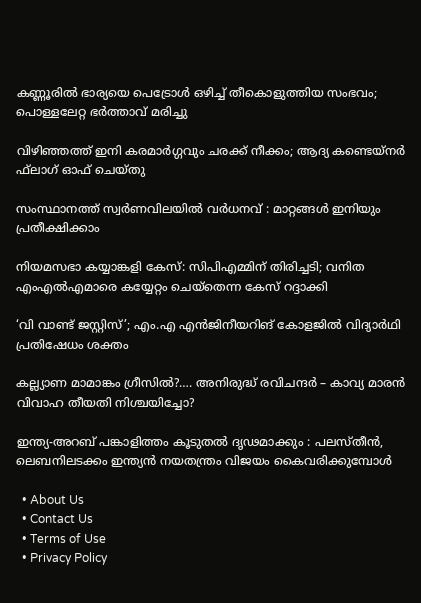കണ്ണൂരില്‍ ഭാര്യയെ പെട്രോള്‍ ഒഴിച്ച്‌ തീകൊളുത്തിയ സംഭവം; പൊള്ളലേറ്റ ഭര്‍ത്താവ് മരിച്ചു

വിഴിഞ്ഞത്ത് ഇനി കരമാര്‍ഗ്ഗവും ചരക്ക് നീക്കം; ആദ്യ കണ്ടെയ്‌നര്‍ ഫ്‌ലാഗ് ഓഫ് ചെയ്തു

സംസ്ഥാനത്ത് സ്വര്‍ണവിലയില്‍ വർധനവ് : മാറ്റങ്ങൾ ഇനിയും പ്രതീക്ഷിക്കാം

നിയമസഭാ കയ്യാങ്കളി കേസ്: സിപിഎമ്മിന് തിരിച്ചടി; വനിത എംഎൽഎമാരെ കയ്യേറ്റം ചെയ്തെന്ന കേസ് റദ്ദാക്കി

‘വി വാണ്ട് ജസ്റ്റിസ്’; എം.എ എൻജിനീയറിങ് കോളജിൽ വിദ്യാർഥി പ്രതിഷേധം ശക്തം

കല്ല്യാണ മാമാങ്കം ഗ്രീസില്‍?…. അനിരുദ്ധ് രവിചന്ദർ – കാവ്യ മാരൻ വിവാഹ തീയതി നിശ്ചയിച്ചോ?

ഇന്ത്യ-അറബ് പങ്കാളിത്തം കൂടുതൽ ദൃഢമാക്കും : പലസ്തീൻ, ലെബനിലടക്കം ഇന്ത്യൻ നയതന്ത്രം വിജയം കൈവരിക്കുമ്പോൾ

  • About Us
  • Contact Us
  • Terms of Use
  • Privacy Policy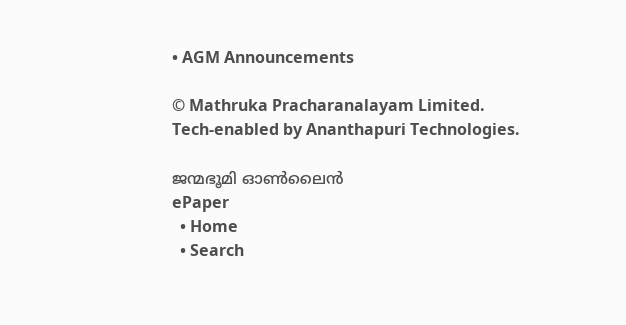• AGM Announcements

© Mathruka Pracharanalayam Limited.
Tech-enabled by Ananthapuri Technologies.

ജന്മഭൂമി ഓണ്‍ലൈന്‍
ePaper
  • Home
  • Search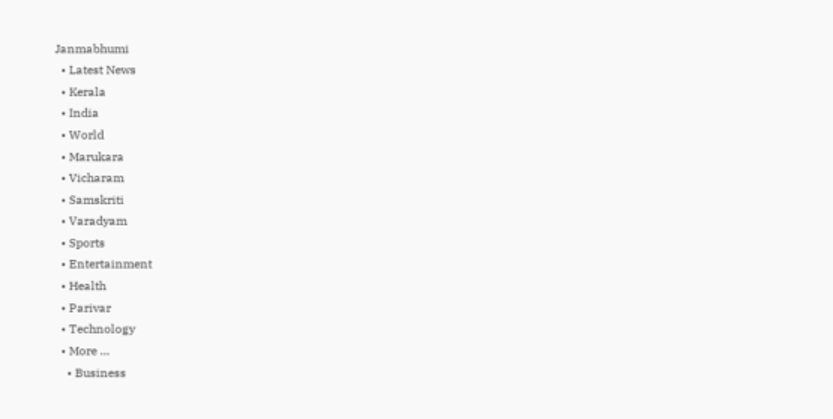Janmabhumi
  • Latest News
  • Kerala
  • India
  • World
  • Marukara
  • Vicharam
  • Samskriti
  • Varadyam
  • Sports
  • Entertainment
  • Health
  • Parivar
  • Technology
  • More …
    • Business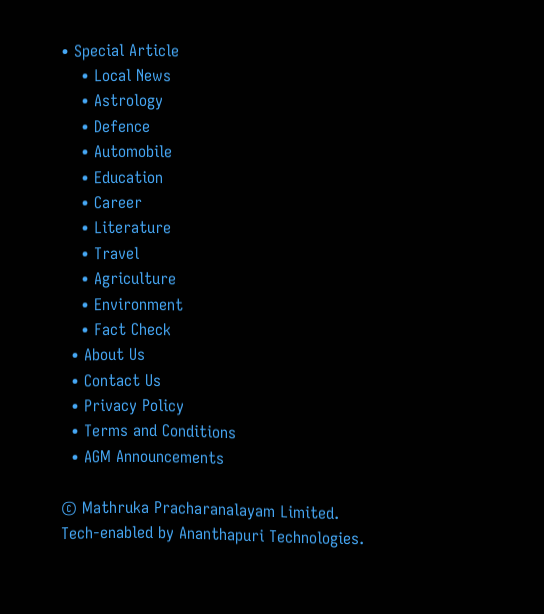• Special Article
    • Local News
    • Astrology
    • Defence
    • Automobile
    • Education
    • Career
    • Literature
    • Travel
    • Agriculture
    • Environment
    • Fact Check
  • About Us
  • Contact Us
  • Privacy Policy
  • Terms and Conditions
  • AGM Announcements

© Mathruka Pracharanalayam Limited.
Tech-enabled by Ananthapuri Technologies.